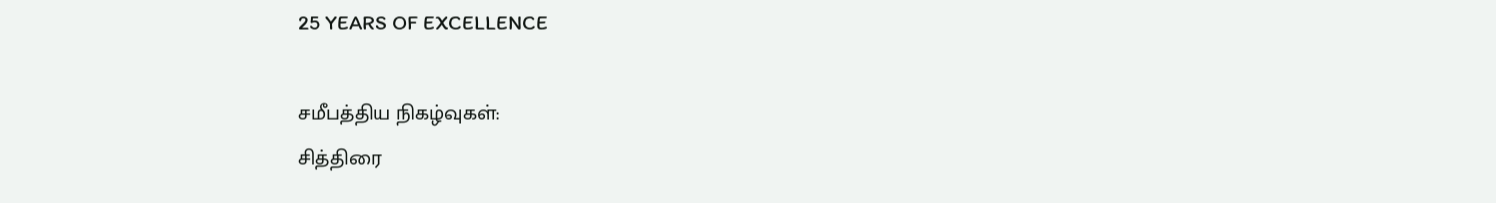25 YEARS OF EXCELLENCE

சமீபத்திய நிகழ்வுகள்:
சித்திரை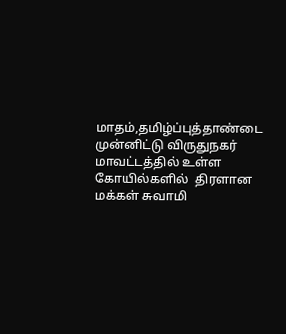மாதம்,தமிழ்ப்புத்தாண்டை முன்னிட்டு விருதுநகர் மாவட்டத்தில் உள்ள கோயில்களில்  திரளான மக்கள் சுவாமி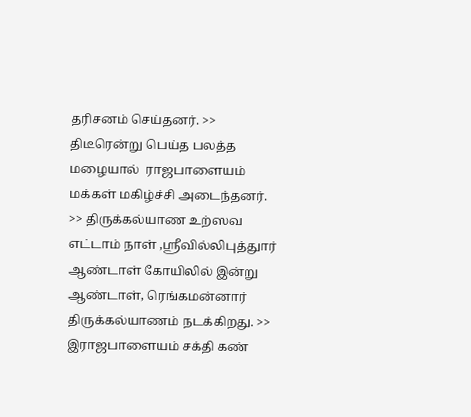தரிசனம் செய்தனர். >> திடீரென்று பெய்த பலத்த மழையால்  ராஜபாளையம் மக்கள் மகிழ்ச்சி அடைந்தனர். >> திருக்கல்யாண உற்ஸவ எட்டாம் நாள் ,ஸ்ரீவில்லிபுத்துார் ஆண்டாள் கோயிலில் இன்று ஆண்டாள், ரெங்கமன்னார் திருக்கல்யாணம் நடக்கிறது. >> இராஜபாளையம் சக்தி கண்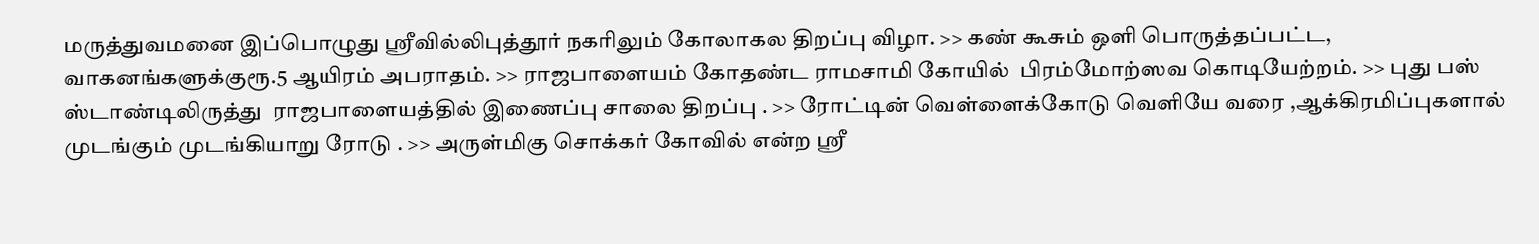மருத்துவமனை இப்பொழுது ஸ்ரீவில்லிபுத்தூர் நகரிலும் கோலாகல திறப்பு விழா. >> கண் கூசும் ஒளி பொருத்தப்பட்ட, வாகனங்களுக்குரூ.5 ஆயிரம் அபராதம். >> ராஜபாளையம் கோதண்ட ராமசாமி கோயில்  பிரம்மோற்ஸவ கொடியேற்றம். >> புது பஸ் ஸ்டாண்டிலிருத்து  ராஜபாளையத்தில் இணைப்பு சாலை திறப்பு . >> ரோட்டின் வெள்ளைக்கோடு வெளியே வரை ,ஆக்கிரமிப்புகளால் முடங்கும் முடங்கியாறு ரோடு . >> அருள்மிகு சொக்கர் கோவில் என்ற ஸ்ரீ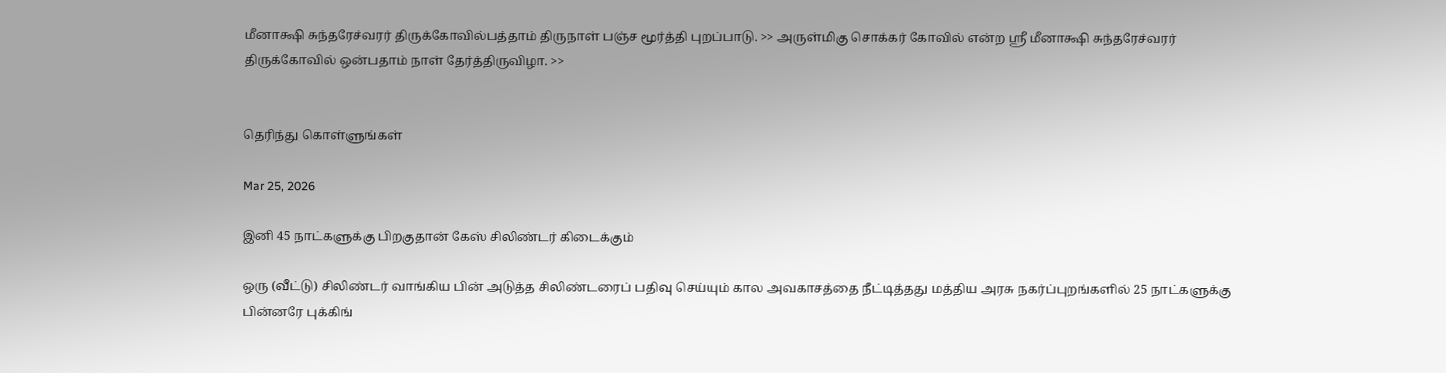மீனாக்ஷி சுந்தரேச்வரர் திருக்கோவில்பத்தாம் திருநாள் பஞ்ச மூர்த்தி புறப்பாடு. >> அருள்மிகு சொக்கர் கோவில் என்ற ஸ்ரீ மீனாக்ஷி சுந்தரேச்வரர் திருக்கோவில் ஒன்பதாம் நாள் தேர்த்திருவிழா. >>


தெரிந்து கொள்ளுங்கள்

Mar 25, 2026

இனி 45 நாட்களுக்கு பிறகுதான் கேஸ் சிலிண்டர் கிடைக்கும்

ஒரு (வீட்டு) சிலிண்டர் வாங்கிய பின் அடுத்த சிலிண்டரைப் பதிவு செய்யும் கால அவகாசத்தை நீட்டித்தது மத்திய அரசு நகர்ப்புறங்களில் 25 நாட்களுக்கு பின்னரே புக்கிங்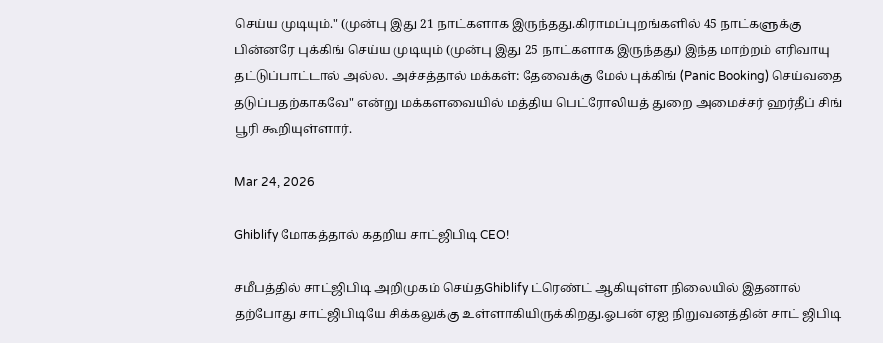செய்ய முடியும்." (முன்பு இது 21 நாட்களாக இருந்தது.கிராமப்புறங்களில் 45 நாட்களுக்கு பின்னரே புக்கிங் செய்ய முடியும் (முன்பு இது 25 நாட்களாக இருந்தது) இந்த மாற்றம் எரிவாயு தட்டுப்பாட்டால் அல்ல. அச்சத்தால் மக்கள்: தேவைக்கு மேல் புக்கிங் (Panic Booking) செய்வதை தடுப்பதற்காகவே" என்று மக்களவையில் மத்திய பெட்ரோலியத் துறை அமைச்சர் ஹர்தீப் சிங் பூரி கூறியுள்ளார்.

Mar 24, 2026

Ghiblify மோகத்தால் கதறிய சாட்ஜிபிடி CEO!

சமீபத்தில் சாட்ஜிபிடி அறிமுகம் செய்தGhiblify ட்ரெண்ட் ஆகியுள்ள நிலையில் இதனால் தற்போது சாட்ஜிபிடியே சிக்கலுக்கு உள்ளாகியிருக்கிறது.ஓபன் ஏஐ நிறுவனத்தின் சாட் ஜிபிடி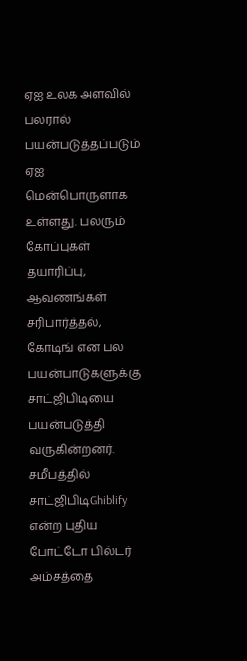ஏஐ உலக அளவில் பலரால் பயன்படுத்தப்படும் ஏஐ மென்பொருளாக உள்ளது. பலரும் கோப்புகள் தயாரிப்பு, ஆவணங்கள் சரிபார்த்தல், கோடிங் என பல பயன்பாடுகளுக்கு சாட்ஜிபிடியை பயன்படுத்தி வருகின்றனர். சமீபத்தில் சாட்ஜிபிடிGhiblify என்ற புதிய போட்டோ பில்டர் அம்சத்தை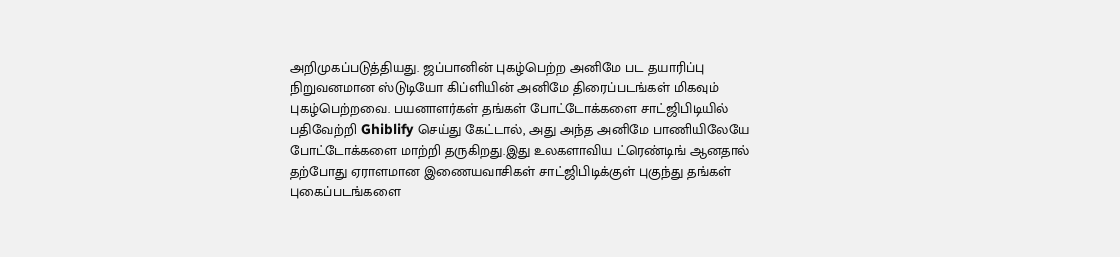அறிமுகப்படுத்தியது. ஜப்பானின் புகழ்பெற்ற அனிமே பட தயாரிப்பு நிறுவனமான ஸ்டுடியோ கிப்ளியின் அனிமே திரைப்படங்கள் மிகவும் புகழ்பெற்றவை. பயனாளர்கள் தங்கள் போட்டோக்களை சாட்ஜிபிடியில் பதிவேற்றி Ghiblify செய்து கேட்டால், அது அந்த அனிமே பாணியிலேயே போட்டோக்களை மாற்றி தருகிறது.இது உலகளாவிய ட்ரெண்டிங் ஆனதால் தற்போது ஏராளமான இணையவாசிகள் சாட்ஜிபிடிக்குள் புகுந்து தங்கள் புகைப்படங்களை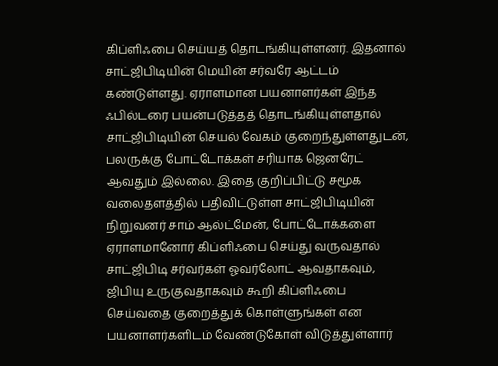கிப்ளிஃபை செய்யத் தொடங்கியுள்ளனர். இதனால் சாட்ஜிபிடியின் மெயின் சர்வரே ஆட்டம் கண்டுள்ளது. ஏராளமான பயனாளர்கள் இந்த ஃபில்டரை பயன்படுத்தத் தொடங்கியுள்ளதால் சாட்ஜிபிடியின் செயல் வேகம் குறைந்துள்ளதுடன், பலருக்கு போட்டோக்கள் சரியாக ஜெனரேட் ஆவதும் இல்லை. இதை குறிப்பிட்டு சமூக வலைதளத்தில் பதிவிட்டுள்ள சாட்ஜிபிடியின் நிறுவனர் சாம் ஆல்ட்மேன், போட்டோக்களை ஏராளமானோர் கிப்ளிஃபை செய்து வருவதால் சாட்ஜிபிடி சர்வர்கள் ஓவர்லோட் ஆவதாகவும், ஜிபியு உருகுவதாகவும் கூறி கிப்ளிஃபை செய்வதை குறைத்துக் கொள்ளுங்கள் என பயனாளர்களிடம் வேண்டுகோள் விடுத்துள்ளார்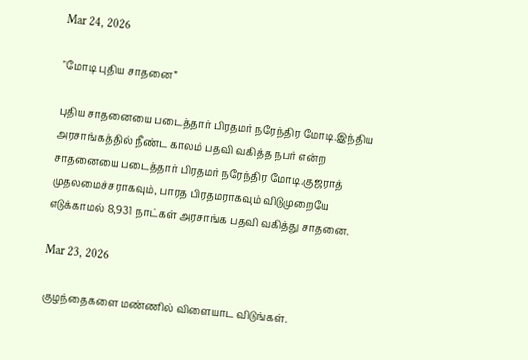Mar 24, 2026

"மோடி புதிய சாதனை”

புதிய சாதனையை படைத்தார் பிரதமர் நரேந்திர மோடி.இந்திய அரசாங்கத்தில் நீண்ட காலம் பதவி வகித்த நபர் என்ற சாதனையை படைத்தார் பிரதமர் நரேந்திர மோடி.குஜராத் முதலமைச்சராகவும், பாரத பிரதமராகவும் விடுமுறையே எடுக்காமல் 8,931 நாட்கள் அரசாங்க பதவி வகித்து சாதனை.

Mar 23, 2026

குழந்தைகளை மண்ணில் விளையாட விடுங்கள்.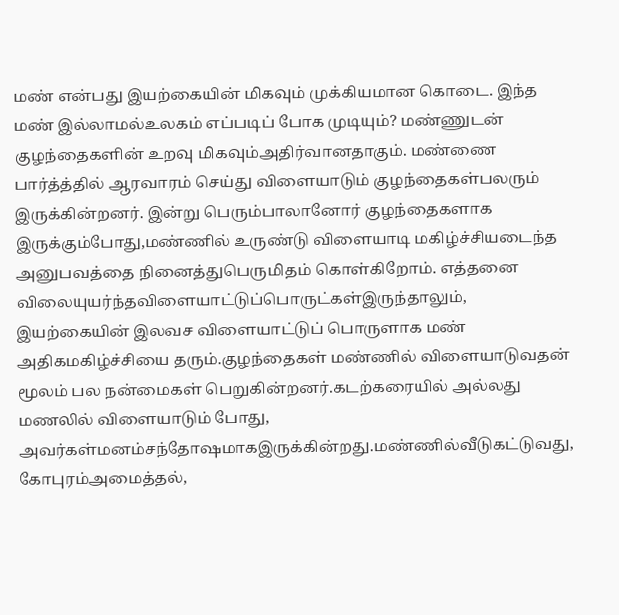மண் என்பது இயற்கையின் மிகவும் முக்கியமான கொடை. இந்த மண் இல்லாமல்உலகம் எப்படிப் போக முடியும்? மண்ணுடன் குழந்தைகளின் உறவு மிகவும்அதிர்வானதாகும். மண்ணை பார்த்த்தில் ஆரவாரம் செய்து விளையாடும் குழந்தைகள்பலரும் இருக்கின்றனர். இன்று பெரும்பாலானோர் குழந்தைகளாக இருக்கும்போது,மண்ணில் உருண்டு விளையாடி மகிழ்ச்சியடைந்த அனுபவத்தை நினைத்துபெருமிதம் கொள்கிறோம். எத்தனை விலையுயர்ந்தவிளையாட்டுப்பொருட்கள்இருந்தாலும், இயற்கையின் இலவச விளையாட்டுப் பொருளாக மண் அதிகமகிழ்ச்சியை தரும்.குழந்தைகள் மண்ணில் விளையாடுவதன் மூலம் பல நன்மைகள் பெறுகின்றனர்.கடற்கரையில் அல்லது மணலில் விளையாடும் போது, அவர்கள்மனம்சந்தோஷமாகஇருக்கின்றது.மண்ணில்வீடுகட்டுவது, கோபுரம்அமைத்தல்,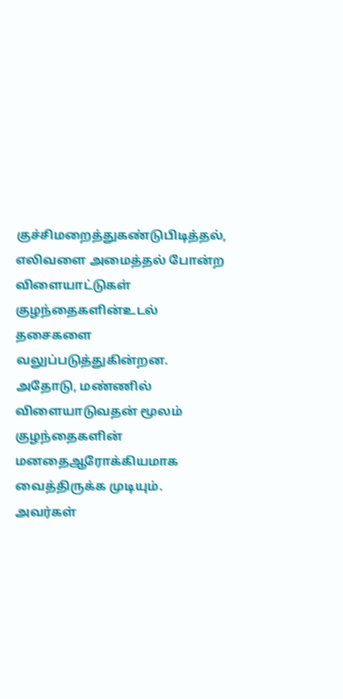குச்சிமறைத்துகண்டுபிடித்தல், எலிவளை அமைத்தல் போன்ற விளையாட்டுகள் குழந்தைகளின்உடல் தசைகளை வலுப்படுத்துகின்றன. அதோடு, மண்ணில் விளையாடுவதன் மூலம் குழந்தைகளின் மனதைஆரோக்கியமாக வைத்திருக்க முடியும். அவர்கள்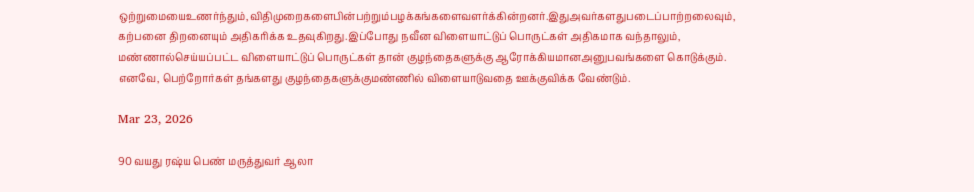ஒற்றுமையைஉணர்ந்தும்,விதிமுறைகளைபின்பற்றும்பழக்கங்களைவளர்க்கின்றனர்.இதுஅவர்களதுபடைப்பாற்றலைவும், கற்பனை திறனையும் அதிகரிக்க உதவுகிறது.இப்போது நவீன விளையாட்டுப் பொருட்கள் அதிகமாக வந்தாலும், மண்ணால்செய்யப்பட்ட விளையாட்டுப் பொருட்கள் தான் குழந்தைகளுக்கு ஆரோக்கியமானஅனுபவங்களை கொடுக்கும். எனவே, பெற்றோர்கள் தங்களது குழந்தைகளுக்குமண்ணில் விளையாடுவதை ஊக்குவிக்க வேண்டும்.

Mar 23, 2026

90 வயது ரஷ்ய பெண் மருத்துவர் ஆலா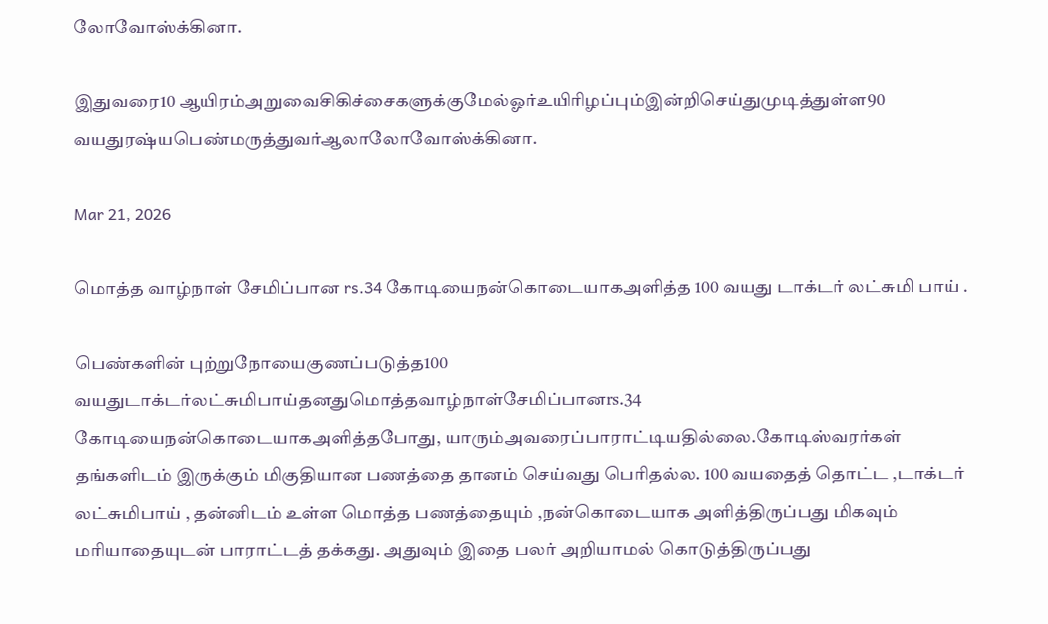லோவோஸ்க்கினா.

இதுவரை10 ஆயிரம்அறுவைசிகிச்சைகளுக்குமேல்ஓர்உயிரிழப்பும்இன்றிசெய்துமுடித்துள்ள90 வயதுரஷ்யபெண்மருத்துவர்ஆலாலோவோஸ்க்கினா.

Mar 21, 2026

மொத்த வாழ்நாள் சேமிப்பான rs.34 கோடியைநன்கொடையாகஅளித்த 100 வயது டாக்டர் லட்சுமி பாய் .

பெண்களின் புற்றுநோயைகுணப்படுத்த100 வயதுடாக்டர்லட்சுமிபாய்தனதுமொத்தவாழ்நாள்சேமிப்பானrs.34 கோடியைநன்கொடையாகஅளித்தபோது, யாரும்அவரைப்பாராட்டியதில்லை.கோடிஸ்வரர்கள் தங்களிடம் இருக்கும் மிகுதியான பணத்தை தானம் செய்வது பெரிதல்ல. 100 வயதைத் தொட்ட ,டாக்டர் லட்சுமிபாய் , தன்னிடம் உள்ள மொத்த பணத்தையும் ,நன்கொடையாக அளித்திருப்பது மிகவும் மரியாதையுடன் பாராட்டத் தக்கது. அதுவும் இதை பலர் அறியாமல் கொடுத்திருப்பது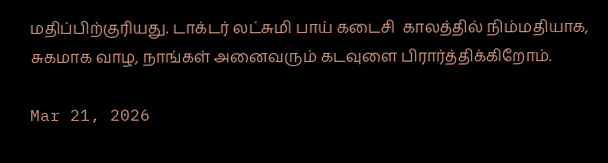மதிப்பிற்குரியது. டாக்டர் லட்சுமி பாய் கடைசி  காலத்தில் நிம்மதியாக, சுகமாக வாழ, நாங்கள் அனைவரும் கடவுளை பிரார்த்திக்கிறோம்.

Mar 21, 2026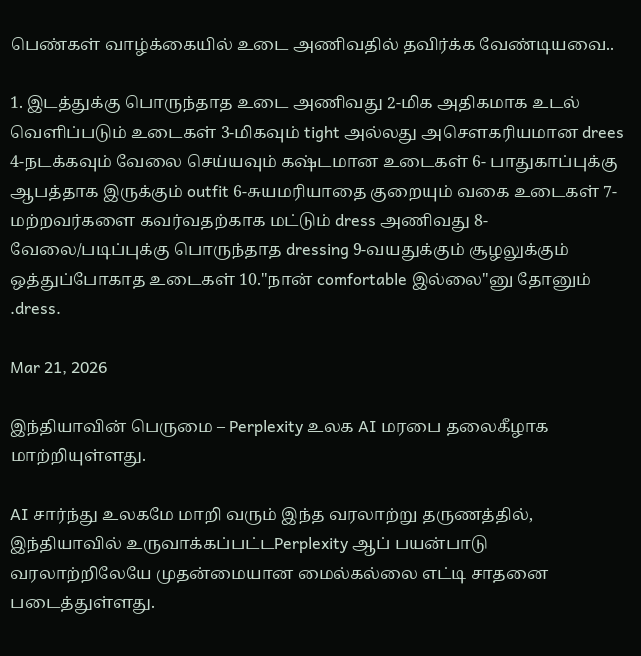பெண்கள் வாழ்க்கையில் உடை அணிவதில் தவிர்க்க வேண்டியவை..

1. இடத்துக்கு பொருந்தாத உடை அணிவது 2-மிக அதிகமாக உடல் வெளிப்படும் உடைகள் 3-மிகவும் tight அல்லது அசெளகரியமான drees 4-நடக்கவும் வேலை செய்யவும் கஷ்டமான உடைகள் 6- பாதுகாப்புக்கு ஆபத்தாக இருக்கும் outfit 6-சுயமரியாதை குறையும் வகை உடைகள் 7-மற்றவர்களை கவர்வதற்காக மட்டும் dress அணிவது 8- வேலை/படிப்புக்கு பொருந்தாத dressing 9-வயதுக்கும் சூழலுக்கும் ஒத்துப்போகாத உடைகள் 10."நான் comfortable இல்லை"னு தோனும் .dress.

Mar 21, 2026

இந்தியாவின் பெருமை – Perplexity உலக AI மரபை தலைகீழாக மாற்றியுள்ளது.

AI சார்ந்து உலகமே மாறி வரும் இந்த வரலாற்று தருணத்தில், இந்தியாவில் உருவாக்கப்பட்டPerplexity ஆப் பயன்பாடு வரலாற்றிலேயே முதன்மையான மைல்கல்லை எட்டி சாதனை படைத்துள்ளது.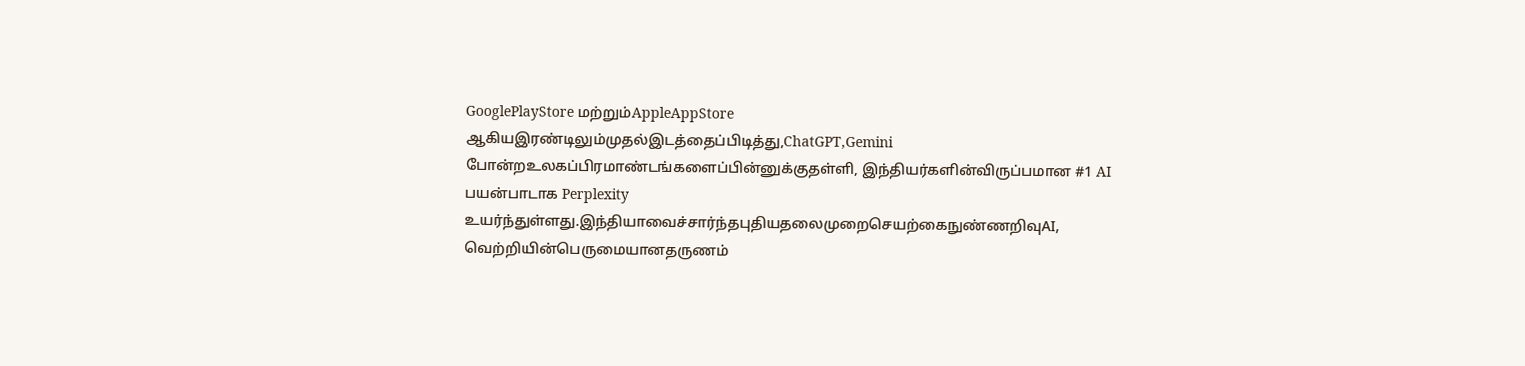GooglePlayStore மற்றும்AppleAppStore ஆகியஇரண்டிலும்முதல்இடத்தைப்பிடித்து,ChatGPT,Gemini போன்றஉலகப்பிரமாண்டங்களைப்பின்னுக்குதள்ளி, இந்தியர்களின்விருப்பமான #1 AI பயன்பாடாக Perplexity உயர்ந்துள்ளது.இந்தியாவைச்சார்ந்தபுதியதலைமுறைசெயற்கைநுண்ணறிவுAI, வெற்றியின்பெருமையானதருணம்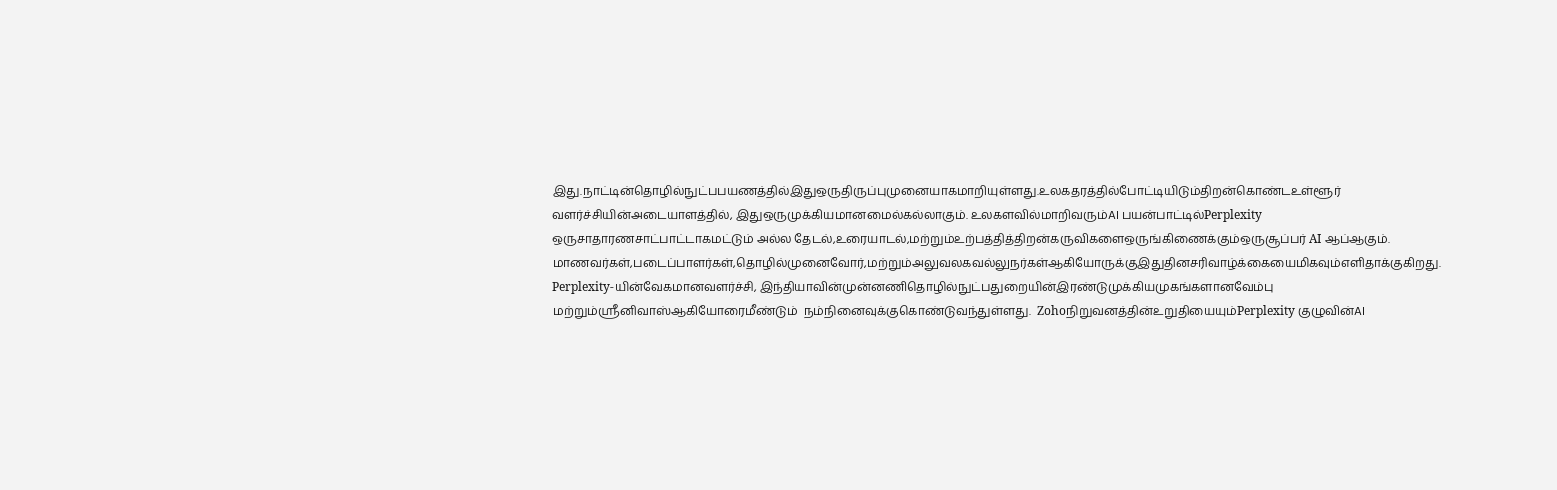இது.நாட்டின்தொழில்நுட்பபயணத்தில்இதுஒருதிருப்புமுனையாகமாறியுள்ளது.உலகதரத்தில்போட்டியிடும்திறன்கொண்டஉள்ளூர் வளர்ச்சியின்அடையாளத்தில், இதுஒருமுக்கியமானமைல்கல்லாகும். உலகளவில்மாறிவரும்AI பயன்பாட்டில்Perplexity ஒருசாதாரணசாட்பாட்டாகமட்டும் அல்ல தேடல்,உரையாடல்,மற்றும்உற்பத்தித்திறன்கருவிகளைஒருங்கிணைக்கும்ஒருசூப்பர் AI ஆப்ஆகும். மாணவர்கள்,படைப்பாளர்கள்,தொழில்முனைவோர்,மற்றும்அலுவலகவல்லுநர்கள்ஆகியோருக்குஇதுதினசரிவாழ்க்கையைமிகவும்எளிதாக்குகிறது. Perplexity-யின்வேகமானவளர்ச்சி, இந்தியாவின்முன்னணிதொழில்நுட்பதுறையின்இரண்டுமுக்கியமுகங்களானவேம்பு  மற்றும்ஶ்ரீனிவாஸ்ஆகியோரைமீண்டும்  நம்நினைவுக்குகொண்டுவந்துள்ளது.  Zohoநிறுவனத்தின்உறுதியையும்Perplexity குழுவின்AI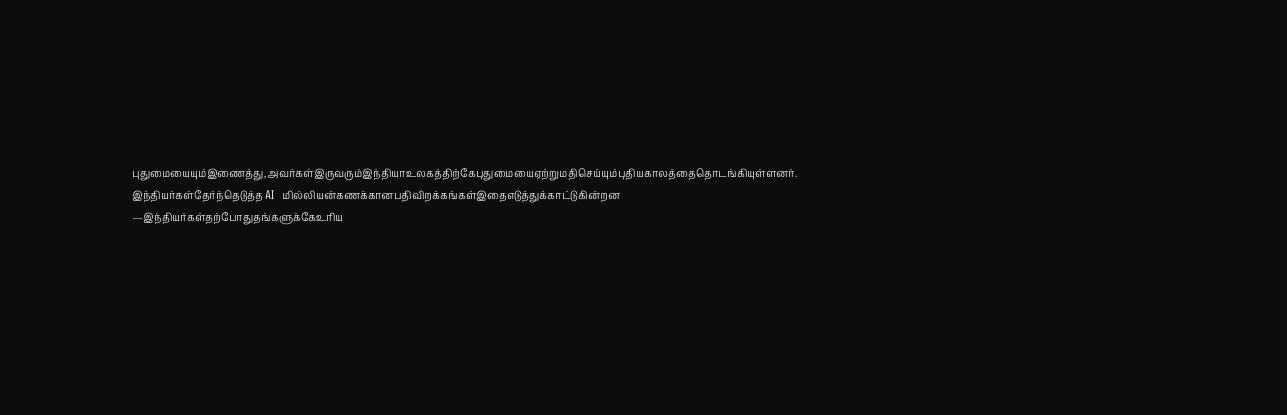புதுமையையும்இணைத்து,அவர்கள்இருவரும்இந்தியாஉலகத்திற்கேபுதுமையைஏற்றுமதிசெய்யும்புதியகாலத்தைதொடங்கியுள்ளனர். இந்தியர்கள்தேர்ந்தெடுத்த AI  மில்லியன்கணக்கானபதிவிறக்கங்கள்இதைஎடுத்துக்காட்டுகின்றன —இந்தியர்கள்தற்போதுதங்களுக்கேஉரிய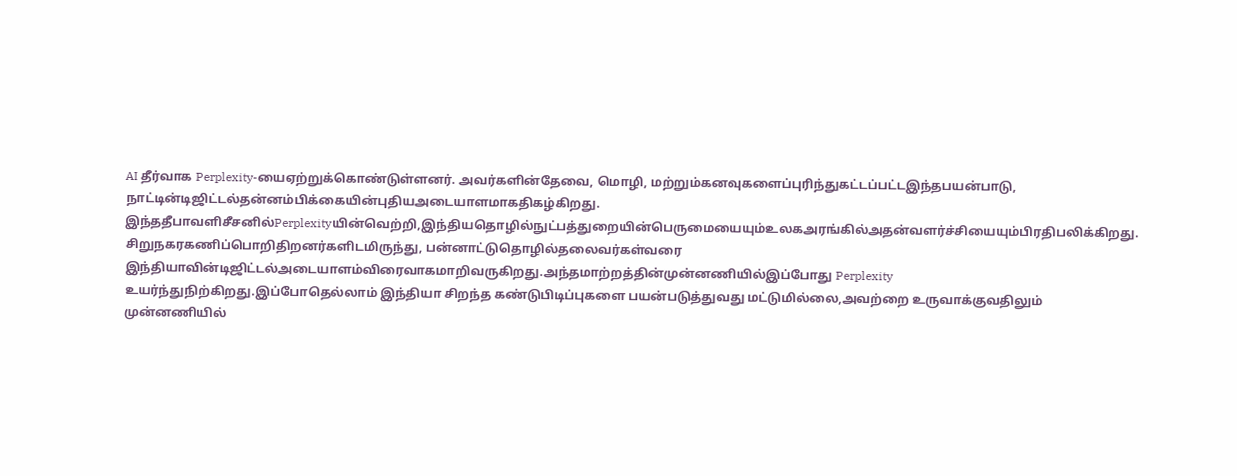AI தீர்வாக Perplexity-யைஏற்றுக்கொண்டுள்ளனர். அவர்களின்தேவை, மொழி, மற்றும்கனவுகளைப்புரிந்துகட்டப்பட்டஇந்தபயன்பாடு, நாட்டின்டிஜிட்டல்தன்னம்பிக்கையின்புதியஅடையாளமாகதிகழ்கிறது. இந்ததீபாவளிசீசனில்Perplexityயின்வெற்றி,இந்தியதொழில்நுட்பத்துறையின்பெருமையையும்உலகஅரங்கில்அதன்வளர்ச்சியையும்பிரதிபலிக்கிறது.  சிறுநகரகணிப்பொறிதிறனர்களிடமிருந்து, பன்னாட்டுதொழில்தலைவர்கள்வரை இந்தியாவின்டிஜிட்டல்அடையாளம்விரைவாகமாறிவருகிறது.அந்தமாற்றத்தின்முன்னணியில்இப்போது Perplexity  உயர்ந்துநிற்கிறது.இப்போதெல்லாம் இந்தியா சிறந்த கண்டுபிடிப்புகளை பயன்படுத்துவது மட்டுமில்லை,அவற்றை உருவாக்குவதிலும் முன்னணியில்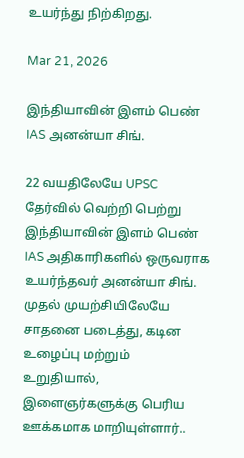உயர்ந்து நிற்கிறது.

Mar 21, 2026

இந்தியாவின் இளம் பெண் IAS அனன்யா சிங்.

22 வயதிலேயே UPSC தேர்வில் வெற்றி பெற்று இந்தியாவின் இளம் பெண் IAS அதிகாரிகளில் ஒருவராக உயர்ந்தவர் அனன்யா சிங். முதல் முயற்சியிலேயே சாதனை படைத்து, கடின உழைப்பு மற்றும் உறுதியால், இளைஞர்களுக்கு பெரிய ஊக்கமாக மாறியுள்ளார்..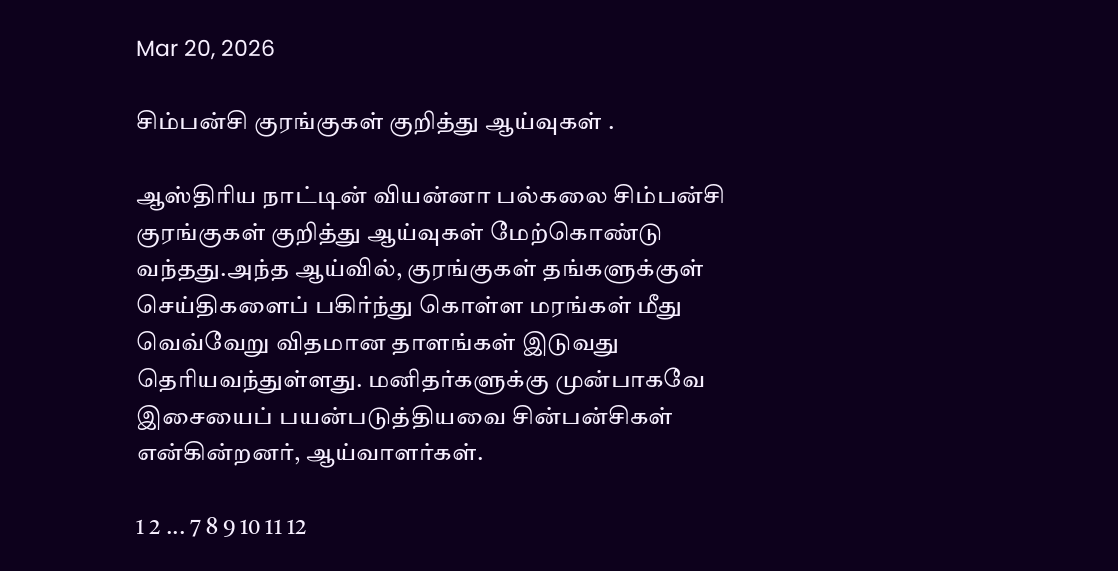Mar 20, 2026

சிம்பன்சி குரங்குகள் குறித்து ஆய்வுகள் .

ஆஸ்திரிய நாட்டின் வியன்னா பல்கலை சிம்பன்சி குரங்குகள் குறித்து ஆய்வுகள் மேற்கொண்டு வந்தது.அந்த ஆய்வில், குரங்குகள் தங்களுக்குள் செய்திகளைப் பகிர்ந்து கொள்ள மரங்கள் மீது வெவ்வேறு விதமான தாளங்கள் இடுவது தெரியவந்துள்ளது. மனிதர்களுக்கு முன்பாகவே இசையைப் பயன்படுத்தியவை சின்பன்சிகள் என்கின்றனர், ஆய்வாளர்கள்.

1 2 ... 7 8 9 10 11 12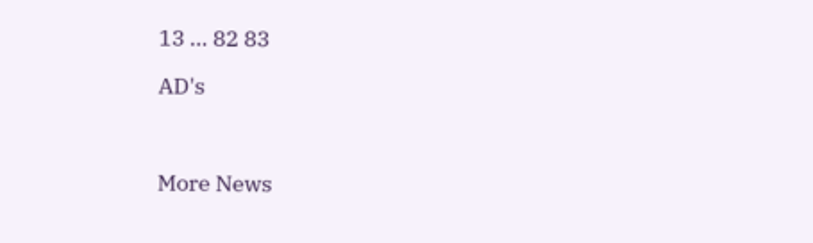13 ... 82 83

AD's



More News